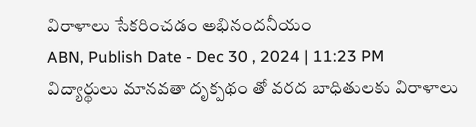విరాళాలు సేకరించడం అభినందనీయం
ABN, Publish Date - Dec 30 , 2024 | 11:23 PM
విద్యార్థులు మానవతా దృక్పథం తో వరద బాధితులకు విరాళాలు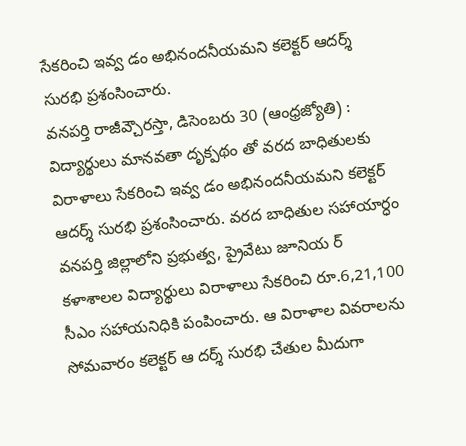సేకరించి ఇవ్వ డం అభినందనీయమని కలెక్టర్ ఆదర్శ్ సురభి ప్రశంసించారు.
వనపర్తి రాజీవ్చౌరస్తా, డిసెంబరు 30 (ఆంధ్రజ్యోతి) : విద్యార్థులు మానవతా దృక్పథం తో వరద బాధితులకు విరాళాలు సేకరించి ఇవ్వ డం అభినందనీయమని కలెక్టర్ ఆదర్శ్ సురభి ప్రశంసించారు. వరద బాధితుల సహాయార్ధం వనపర్తి జిల్లాలోని ప్రభుత్వ, ప్రైవేటు జూనియ ర్ కళాశాలల విద్యార్థులు విరాళాలు సేకరించి రూ.6,21,100 సీఎం సహాయనిధికి పంపించారు. ఆ విరాళాల వివరాలను సోమవారం కలెక్టర్ ఆ దర్శ్ సురభి చేతుల మీదుగా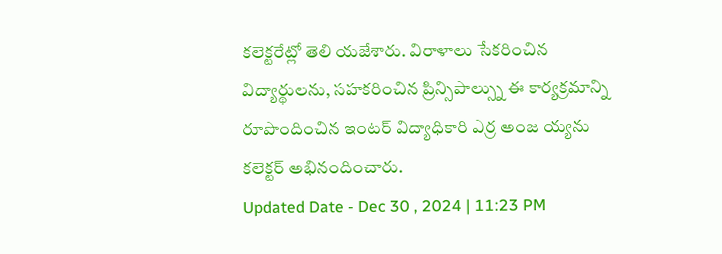కలెక్టరేట్లో తెలి యజేశారు. విరాళాలు సేకరించిన విద్యార్థులను, సహకరించిన ప్రిన్సిపాల్స్ను ఈ కార్యక్రమాన్ని రూపొందించిన ఇంటర్ విద్యాధికారి ఎర్ర అంజ య్యను కలెక్టర్ అభినందించారు.
Updated Date - Dec 30 , 2024 | 11:23 PM